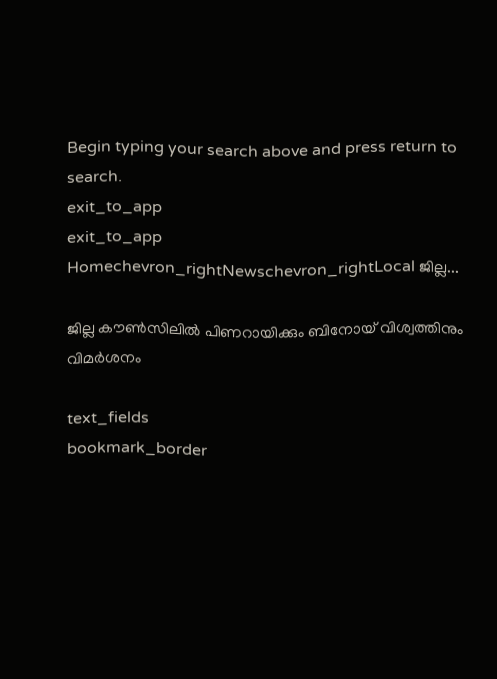Begin typing your search above and press return to search.
exit_to_app
exit_to_app
Homechevron_rightNewschevron_rightLocal ജില്ല...

ജില്ല കൗൺസിലിൽ പിണറായിക്കും ബിനോയ് വിശ്വത്തിനും വിമർശനം

text_fields
bookmark_border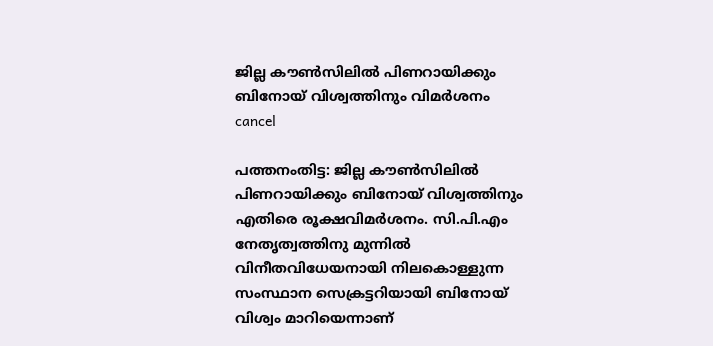ജില്ല കൗൺസിലിൽ പിണറായിക്കും ബിനോയ് വിശ്വത്തിനും വിമർശനം
cancel

പത്തനംതിട്ട: ജില്ല കൗൺസിലിൽ പിണറായിക്കും ബിനോയ് വിശ്വത്തിനും എതിരെ രൂക്ഷവിമർശനം. സി.പി.എം നേതൃത്വത്തിനു മുന്നിൽ വിനീതവിധേയനായി നിലകൊള്ളുന്ന സംസ്ഥാന സെക്രട്ടറിയായി ബിനോയ് വിശ്വം മാറിയെന്നാണ്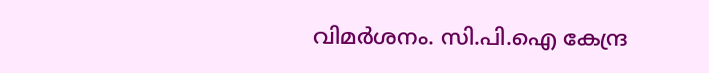വിമർശനം. സി.പി.ഐ കേന്ദ്ര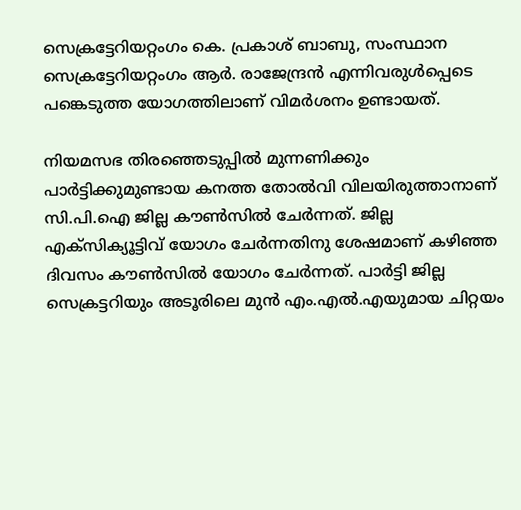സെക്രട്ടേറിയറ്റംഗം കെ. പ്രകാശ് ബാബു, സംസ്ഥാന സെക്രട്ടേറിയറ്റംഗം ആർ. രാജേന്ദ്രൻ എന്നിവരുൾപ്പെടെ പങ്കെടുത്ത യോഗത്തിലാണ് വിമർശനം ഉണ്ടായത്.

നിയമസഭ തിരഞ്ഞെടുപ്പിൽ മുന്നണിക്കും പാർട്ടിക്കുമുണ്ടായ കനത്ത തോൽവി വിലയിരുത്താനാണ് സി.പി.ഐ ജില്ല കൗൺസിൽ ചേർന്നത്. ജില്ല എക്സിക്യൂട്ടിവ് യോഗം ചേർന്നതിനു ശേഷമാണ് കഴിഞ്ഞ ദിവസം കൗൺസിൽ യോഗം ചേർന്നത്. പാർട്ടി ജില്ല സെക്രട്ടറിയും അടൂരിലെ മുൻ എം.എൽ.എയുമായ ചിറ്റയം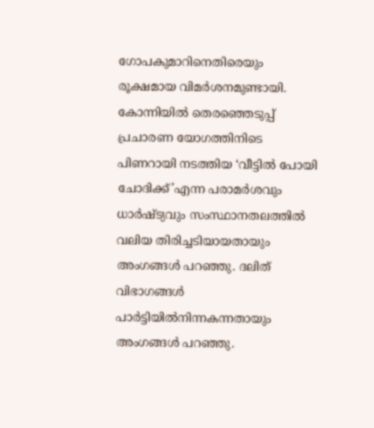ഗോപകുമാറിനെതിരെയും രൂക്ഷമായ വിമർശനമുണ്ടായി. കോന്നിയിൽ തെരഞ്ഞെടുപ്പ് പ്രചാരണ യോഗത്തിനിടെ പിണറായി നടത്തിയ ‘വീട്ടിൽ പോയി ചോദിക്ക്’എന്ന പരാമർശവും ധാർഷ്ട്യവും സംസ്ഥാനതലത്തിൽ വലിയ തിരിച്ചടിയായതായും അംഗങ്ങൾ പറഞ്ഞു. ദലിത് വിഭാഗങ്ങൾ പാർട്ടിയിൽനിന്നകന്നതായും അംഗങ്ങൾ പറഞ്ഞു.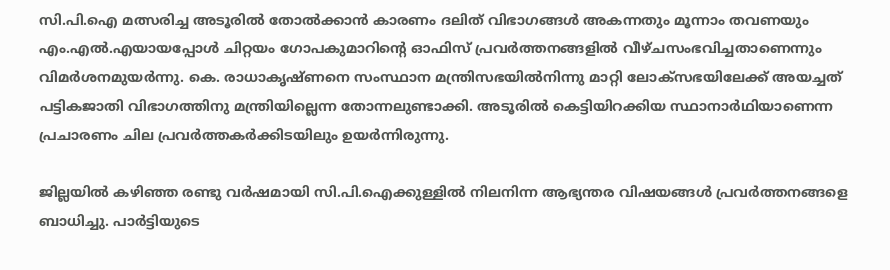സി.പി.ഐ മത്സരിച്ച അടൂരിൽ തോൽക്കാൻ കാരണം ദലിത് വിഭാഗങ്ങൾ അകന്നതും മൂന്നാം തവണയും എം.എൽ.എയായപ്പോൾ ചിറ്റയം ഗോപകുമാറിന്‍റെ ഓഫിസ് പ്രവർത്തനങ്ങളിൽ വീഴ്ചസംഭവിച്ചതാണെന്നും വിമർശനമുയർന്നു. കെ. രാധാകൃഷ്ണനെ സംസ്ഥാന മന്ത്രിസഭയിൽനിന്നു മാറ്റി ലോക്സഭയിലേക്ക് അയച്ചത് പട്ടികജാതി വിഭാഗത്തിനു മന്ത്രിയില്ലെന്ന തോന്നലുണ്ടാക്കി. അടൂരിൽ കെട്ടിയിറക്കിയ സ്ഥാനാർഥിയാണെന്ന പ്രചാരണം ചില പ്രവർത്തകർക്കിടയിലും ഉയർന്നിരുന്നു.

ജില്ലയിൽ കഴിഞ്ഞ രണ്ടു വർഷമായി സി.പി.ഐക്കുള്ളിൽ നിലനിന്ന ആഭ്യന്തര വിഷയങ്ങൾ പ്രവർത്തനങ്ങളെ ബാധിച്ചു. പാർട്ടിയുടെ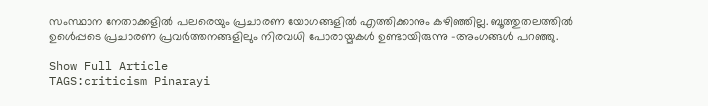സംസ്ഥാന നേതാക്കളിൽ പലരെയും പ്രചാരണ യോഗങ്ങളിൽ എത്തിക്കാനും കഴിഞ്ഞില്ല. ബൂത്തുതലത്തിൽ ഉൾെപ്പടെ പ്രചാരണ പ്രവർത്തനങ്ങളിലും നിരവധി പോരായ്മകൾ ഉണ്ടായിരുന്നു -അംഗങ്ങൾ പറഞ്ഞു.

Show Full Article
TAGS:criticism Pinarayi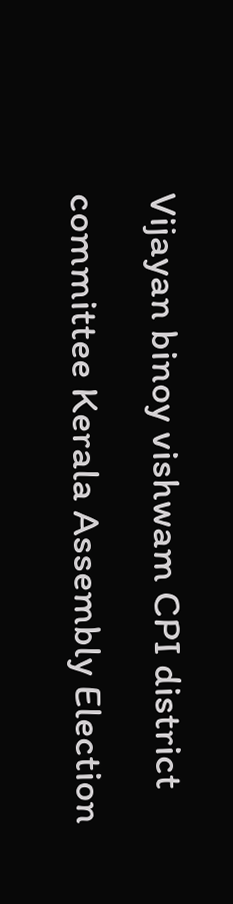Vijayan binoy vishwam CPI district committee Kerala Assembly Election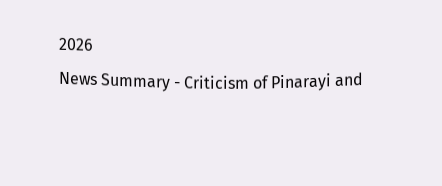2026
News Summary - Criticism of Pinarayi and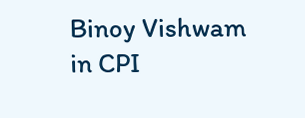Binoy Vishwam in CPI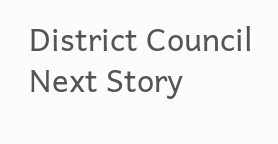District Council
Next Story